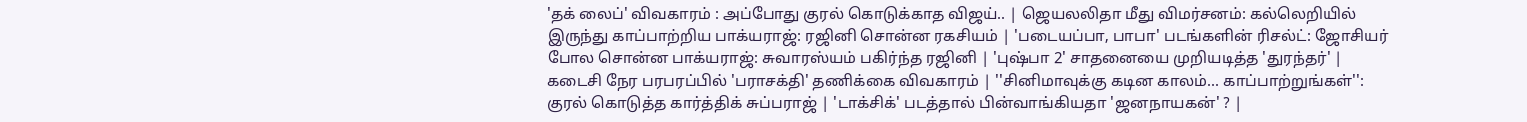'தக் லைப்' விவகாரம் : அப்போது குரல் கொடுக்காத விஜய்.. | ஜெயலலிதா மீது விமர்சனம்: கல்லெறியில் இருந்து காப்பாற்றிய பாக்யராஜ்: ரஜினி சொன்ன ரகசியம் | 'படையப்பா, பாபா' படங்களின் ரிசல்ட்: ஜோசியர் போல சொன்ன பாக்யராஜ்: சுவாரஸ்யம் பகிர்ந்த ரஜினி | 'புஷ்பா 2' சாதனையை முறியடித்த 'துரந்தர்' | கடைசி நேர பரபரப்பில் 'பராசக்தி' தணிக்கை விவகாரம் | ''சினிமாவுக்கு கடின காலம்... காப்பாற்றுங்கள்'': குரல் கொடுத்த கார்த்திக் சுப்பராஜ் | 'டாக்சிக்' படத்தால் பின்வாங்கியதா 'ஜனநாயகன்' ? |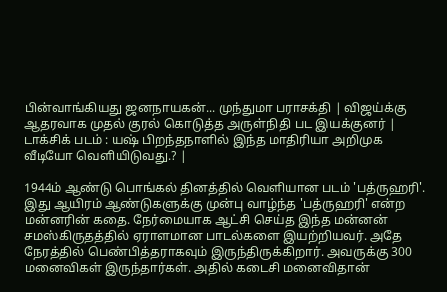பின்வாங்கியது ஜனநாயகன்... முந்துமா பராசக்தி | விஜய்க்கு ஆதரவாக முதல் குரல் கொடுத்த அருள்நிதி பட இயக்குனர் | டாக்சிக் படம் : யஷ் பிறந்தநாளில் இந்த மாதிரியா அறிமுக வீடியோ வெளியிடுவது.? |

1944ம் ஆண்டு பொங்கல் தினத்தில் வெளியான படம் 'பத்ருஹரி'. இது ஆயிரம் ஆண்டுகளுக்கு முன்பு வாழ்ந்த 'பத்ருஹரி' என்ற மன்னரின் கதை. நேர்மையாக ஆட்சி செய்த இந்த மன்னன் சமஸ்கிருதத்தில் ஏராளமான பாடல்களை இயற்றியவர். அதே நேரத்தில் பெண்பித்தராகவும் இருந்திருக்கிறார். அவருக்கு 300 மனைவிகள் இருந்தார்கள். அதில் கடைசி மனைவிதான்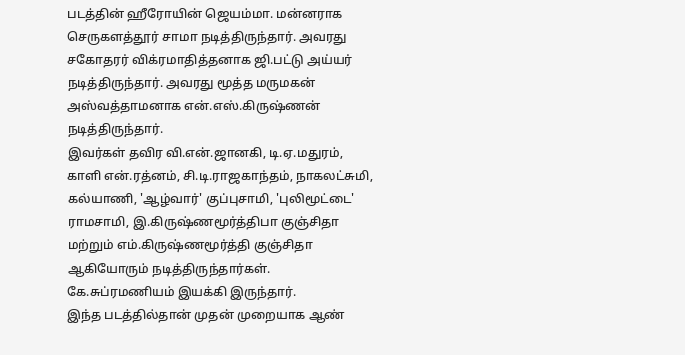படத்தின் ஹீரோயின் ஜெயம்மா. மன்னராக செருகளத்தூர் சாமா நடித்திருந்தார். அவரது சகோதரர் விக்ரமாதித்தனாக ஜி.பட்டு அய்யர் நடித்திருந்தார். அவரது மூத்த மருமகன் அஸ்வத்தாமனாக என்.எஸ்.கிருஷ்ணன் நடித்திருந்தார்.
இவர்கள் தவிர வி.என்.ஜானகி, டி.ஏ.மதுரம், காளி என்.ரத்னம், சி.டி.ராஜகாந்தம், நாகலட்சுமி, கல்யாணி, 'ஆழ்வார்' குப்புசாமி, 'புலிமூட்டை' ராமசாமி, இ.கிருஷ்ணமூர்த்திபா குஞ்சிதா மற்றும் எம்.கிருஷ்ணமூர்த்தி குஞ்சிதா ஆகியோரும் நடித்திருந்தார்கள். கே.சுப்ரமணியம் இயக்கி இருந்தார்.
இந்த படத்தில்தான் முதன் முறையாக ஆண்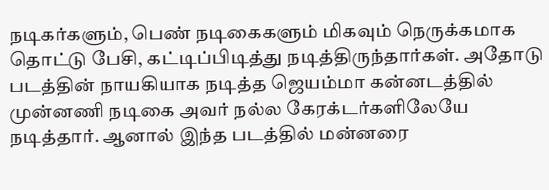நடிகர்களும், பெண் நடிகைகளும் மிகவும் நெருக்கமாக தொட்டு பேசி, கட்டிப்பிடித்து நடித்திருந்தார்கள். அதோடு படத்தின் நாயகியாக நடித்த ஜெயம்மா கன்னடத்தில் முன்னணி நடிகை அவர் நல்ல கேரக்டர்களிலேயே நடித்தார். ஆனால் இந்த படத்தில் மன்னரை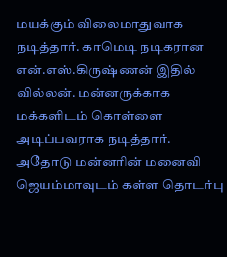மயக்கும் விலைமாதுவாக நடித்தார். காமெடி நடிகரான என்.எஸ்.கிருஷ்ணன் இதில் வில்லன். மன்னருக்காக மக்களிடம் கொள்ளை அடிப்பவராக நடித்தார். அதோடு மன்னரின் மனைவி ஜெயம்மாவுடம் கள்ள தொடர்பு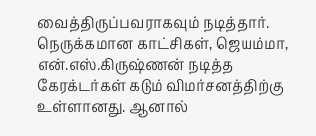வைத்திருப்பவராகவும் நடித்தார்.
நெருக்கமான காட்சிகள், ஜெயம்மா, என்.எஸ்.கிருஷ்ணன் நடித்த கேரக்டர்கள் கடும் விமர்சனத்திற்கு உள்ளானது. ஆனால்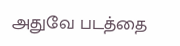அதுவே படத்தை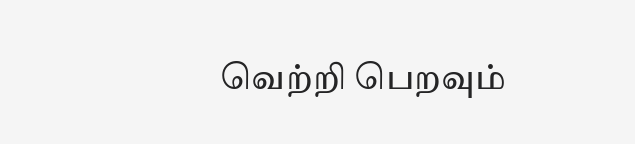வெற்றி பெறவும்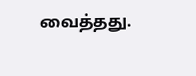வைத்தது.